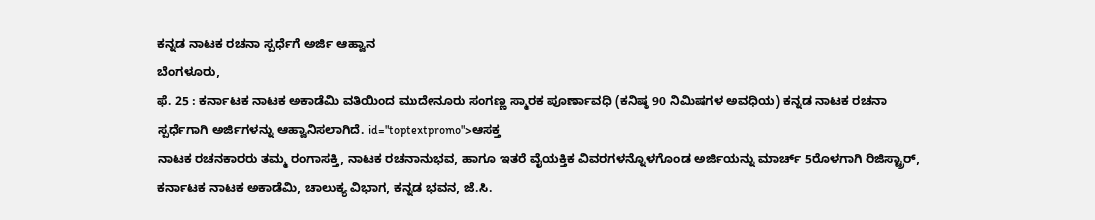ಕನ್ನಡ ನಾಟಕ ರಚನಾ ಸ್ಪರ್ಧೆಗೆ ಅರ್ಜಿ ಆಹ್ವಾನ
ಬೆಂಗಳೂರು,
ಫೆ. 25 : ಕರ್ನಾಟಕ ನಾಟಕ ಅಕಾಡೆಮಿ ವತಿಯಿಂದ ಮುದೇನೂರು ಸಂಗಣ್ಣ ಸ್ಮಾರಕ ಪೂರ್ಣಾವಧಿ (ಕನಿಷ್ಠ 90 ನಿಮಿಷಗಳ ಅವಧಿಯ) ಕನ್ನಡ ನಾಟಕ ರಚನಾ ಸ್ಪರ್ಧೆಗಾಗಿ ಅರ್ಜಿಗಳನ್ನು ಆಹ್ವಾನಿಸಲಾಗಿದೆ. id="toptextpromo">ಆಸಕ್ತ
ನಾಟಕ ರಚನಕಾರರು ತಮ್ಮ ರಂಗಾಸಕ್ತಿ, ನಾಟಕ ರಚನಾನುಭವ, ಹಾಗೂ ಇತರೆ ವೈಯಕ್ತಿಕ ವಿವರಗಳನ್ನೊಳಗೊಂಡ ಅರ್ಜಿಯನ್ನು ಮಾರ್ಚ್ 5ರೊಳಗಾಗಿ ರಿಜಿಸ್ಟ್ರಾರ್, ಕರ್ನಾಟಕ ನಾಟಕ ಅಕಾಡೆಮಿ, ಚಾಲುಕ್ಯ ವಿಭಾಗ, ಕನ್ನಡ ಭವನ, ಜೆ.ಸಿ.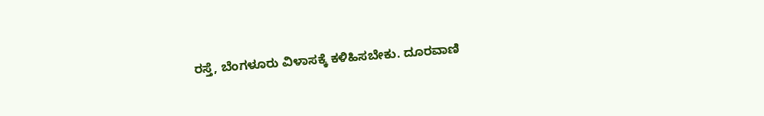ರಸ್ತೆ, ಬೆಂಗಳೂರು ವಿಳಾಸಕ್ಕೆ ಕಳಿಹಿಸಬೇಕು. ದೂರವಾಣಿ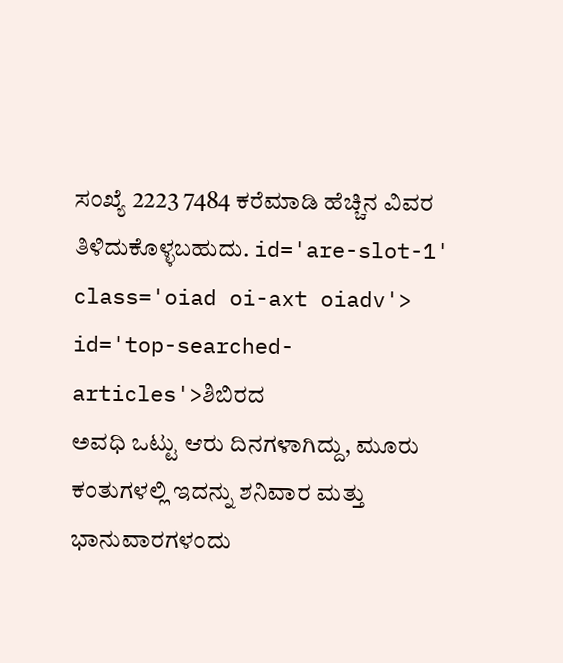ಸಂಖ್ಯೆ 2223 7484 ಕರೆಮಾಡಿ ಹೆಚ್ಚಿನ ವಿವರ ತಿಳಿದುಕೊಳ್ಳಬಹುದು. id='are-slot-1' class='oiad oi-axt oiadv'> id='top-searched-articles'>ಶಿಬಿರದ
ಅವಧಿ ಒಟ್ಟು ಆರು ದಿನಗಳಾಗಿದ್ದು, ಮೂರು ಕಂತುಗಳಲ್ಲಿ ಇದನ್ನು ಶನಿವಾರ ಮತ್ತು ಭಾನುವಾರಗಳಂದು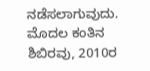ನಡೆಸಲಾಗುವುದು. ಮೊದಲ ಕಂತಿನ ಶಿಬಿರವು, 2010ರ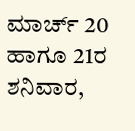ಮಾರ್ಚ್ 20 ಹಾಗೂ 21ರ ಶನಿವಾರ,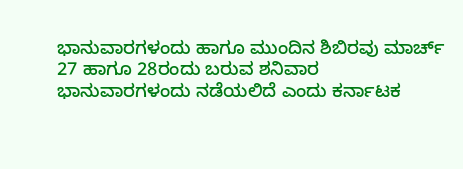ಭಾನುವಾರಗಳಂದು ಹಾಗೂ ಮುಂದಿನ ಶಿಬಿರವು ಮಾರ್ಚ್ 27 ಹಾಗೂ 28ರಂದು ಬರುವ ಶನಿವಾರ ಭಾನುವಾರಗಳಂದು ನಡೆಯಲಿದೆ ಎಂದು ಕರ್ನಾಟಕ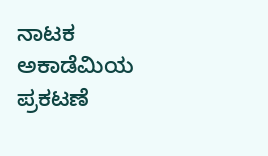ನಾಟಕ ಅಕಾಡೆಮಿಯ ಪ್ರಕಟಣೆ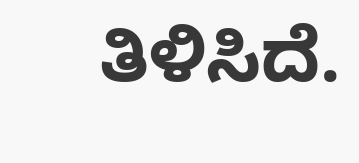ತಿಳಿಸಿದೆ.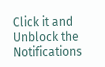Click it and Unblock the Notifications